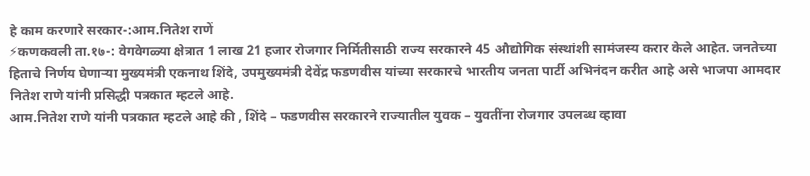हे काम करणारे सरकार-:आम.नितेश राणें
⚡कणकवली ता.१७-: वेगवेगळ्या क्षेत्रात 1 लाख 21 हजार रोजगार निर्मितीसाठी राज्य सरकारने 45 औद्योगिक संस्थांशी सामंजस्य करार केले आहेत. जनतेच्या हिताचे निर्णय घेणाऱ्या मुख्यमंत्री एकनाथ शिंदे, उपमुख्यमंत्री देवेंद्र फडणवीस यांच्या सरकारचे भारतीय जनता पार्टी अभिनंदन करीत आहे असे भाजपा आमदार नितेश राणे यांनी प्रसिद्धी पत्रकात म्हटले आहे.
आम.नितेश राणे यांनी पत्रकात म्हटले आहे की , शिंदे – फडणवीस सरकारने राज्यातील युवक – युवतींना रोजगार उपलब्ध व्हावा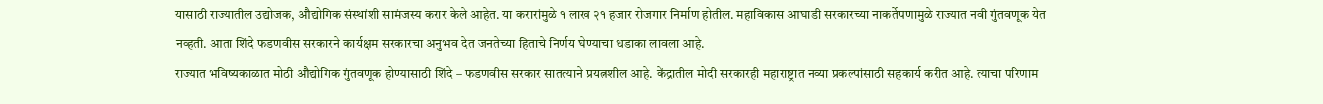यासाठी राज्यातील उद्योजक, औद्योगिक संस्थांशी सामंजस्य करार केले आहेत. या करारांमुळे १ लाख २१ हजार रोजगार निर्माण होतील. महाविकास आघाडी सरकारच्या नाकर्तेपणामुळे राज्यात नवी गुंतवणूक येत नव्हती. आता शिंदे फडणवीस सरकारने कार्यक्षम सरकारचा अनुभव देत जनतेच्या हिताचे निर्णय घेण्याचा धडाका लावला आहे.
राज्यात भविष्यकाळात मोठी औद्योगिक गुंतवणूक होण्यासाठी शिंदे – फडणवीस सरकार सातत्याने प्रयत्नशील आहे. केंद्रातील मोदी सरकारही महाराष्ट्रात नव्या प्रकल्पांसाठी सहकार्य करीत आहे. त्याचा परिणाम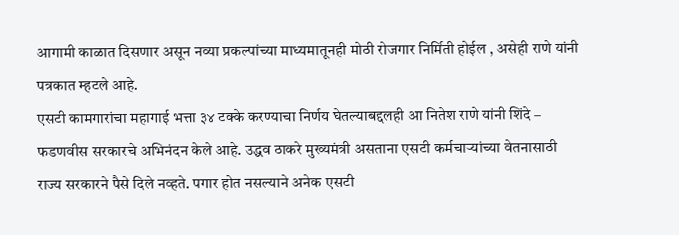आगामी काळात दिसणार असून नव्या प्रकल्पांच्या माध्यमातूनही मोठी रोजगार निर्मिती होईल , असेही राणे यांनी पत्रकात म्हटले आहे.
एसटी कामगारांचा महागाई भत्ता ३४ टक्के करण्याचा निर्णय घेतल्याबद्दलही आ नितेश राणे यांनी शिंदे – फडणवीस सरकारचे अभिनंदन केले आहे. उद्धव ठाकरे मुख्यमंत्री असताना एसटी कर्मचाऱ्यांच्या वेतनासाठी राज्य सरकारने पैसे दिले नव्हते. पगार होत नसल्याने अनेक एसटी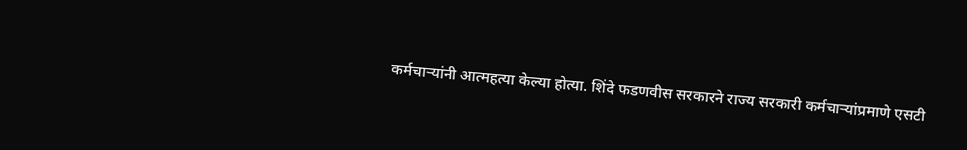कर्मचाऱ्यांनी आत्महत्या केल्या होत्या. शिंदे फडणवीस सरकारने राज्य सरकारी कर्मचाऱ्यांप्रमाणे एसटी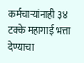कर्मचाऱ्यांनाही ३४ टक्के महागाई भत्ता देण्याचा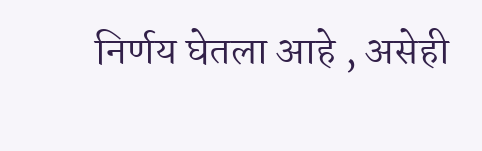निर्णय घेतला आहे , असेही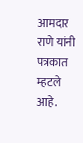आमदार राणे यांनी पत्रकात म्हटले आहे.